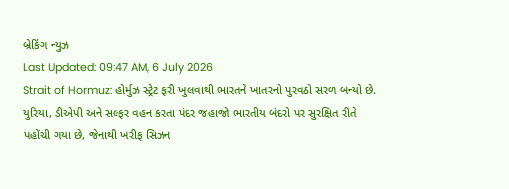બ્રેકિંગ ન્યુઝ
Last Updated: 09:47 AM, 6 July 2026
Strait of Hormuz: હોર્મુઝ સ્ટ્રેટ ફરી ખુલવાથી ભારતને ખાતરનો પુરવઠો સરળ બન્યો છે. યુરિયા, ડીએપી અને સલ્ફર વહન કરતા પંદર જહાજો ભારતીય બંદરો પર સુરક્ષિત રીતે પહોંચી ગયા છે, જેનાથી ખરીફ સિઝન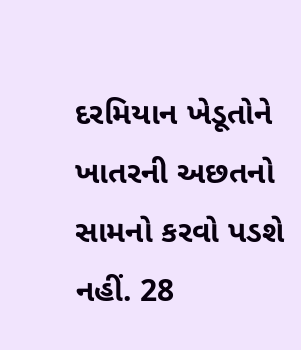દરમિયાન ખેડૂતોને ખાતરની અછતનો સામનો કરવો પડશે નહીં. 28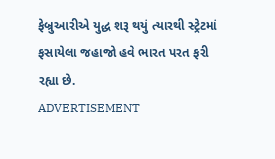ફેબ્રુઆરીએ યુદ્ધ શરૂ થયું ત્યારથી સ્ટ્રેટમાં ફસાયેલા જહાજો હવે ભારત પરત ફરી રહ્યા છે.
ADVERTISEMENT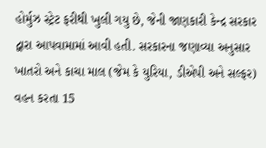હોર્મુઝ સ્ટ્રેટ ફરીથી ખુલી ગયુ છે, જેની જાણકારી કેન્દ્ર સરકાર દ્વારા આપવામામાં આવી હતી. સરકારના જણાવ્યા અનુસાર ખાતરો અને કાચા માલ (જેમ કે યુરિયા, ડીએપી અને સલ્ફર) વહન કરતા 15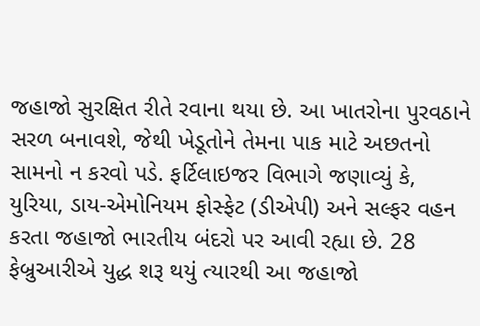જહાજો સુરક્ષિત રીતે રવાના થયા છે. આ ખાતરોના પુરવઠાને સરળ બનાવશે, જેથી ખેડૂતોને તેમના પાક માટે અછતનો સામનો ન કરવો પડે. ફર્ટિલાઇજર વિભાગે જણાવ્યું કે, યુરિયા, ડાય-એમોનિયમ ફોસ્ફેટ (ડીએપી) અને સલ્ફર વહન કરતા જહાજો ભારતીય બંદરો પર આવી રહ્યા છે. 28 ફેબ્રુઆરીએ યુદ્ધ શરૂ થયું ત્યારથી આ જહાજો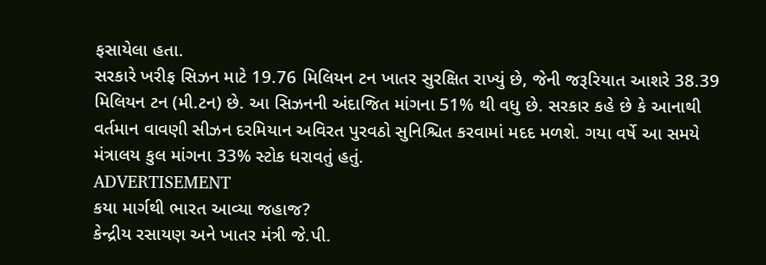ફસાયેલા હતા.
સરકારે ખરીફ સિઝન માટે 19.76 મિલિયન ટન ખાતર સુરક્ષિત રાખ્યું છે, જેની જરૂરિયાત આશરે 38.39 મિલિયન ટન (મી.ટન) છે. આ સિઝનની અંદાજિત માંગના 51% થી વધુ છે. સરકાર કહે છે કે આનાથી વર્તમાન વાવણી સીઝન દરમિયાન અવિરત પુરવઠો સુનિશ્ચિત કરવામાં મદદ મળશે. ગયા વર્ષે આ સમયે મંત્રાલય કુલ માંગના 33% સ્ટોક ધરાવતું હતું.
ADVERTISEMENT
કયા માર્ગથી ભારત આવ્યા જહાજ?
કેન્દ્રીય રસાયણ અને ખાતર મંત્રી જે.પી.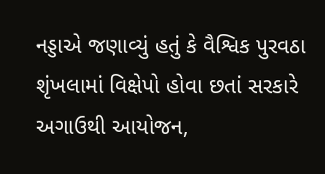નડ્ડાએ જણાવ્યું હતું કે વૈશ્વિક પુરવઠા શૃંખલામાં વિક્ષેપો હોવા છતાં સરકારે અગાઉથી આયોજન,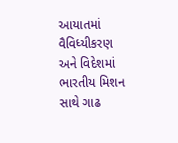આયાતમાં વૈવિધ્યીકરણ અને વિદેશમાં ભારતીય મિશન સાથે ગાઢ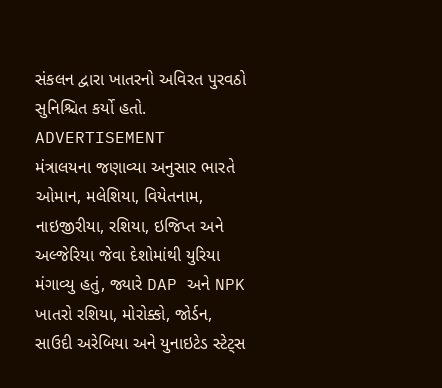સંકલન દ્વારા ખાતરનો અવિરત પુરવઠો સુનિશ્ચિત કર્યો હતો.
ADVERTISEMENT
મંત્રાલયના જણાવ્યા અનુસાર ભારતે ઓમાન, મલેશિયા, વિયેતનામ, નાઇજીરીયા, રશિયા, ઇજિપ્ત અને અલ્જેરિયા જેવા દેશોમાંથી યુરિયા મંગાવ્યુ હતું, જ્યારે DAP અને NPK ખાતરો રશિયા, મોરોક્કો, જોર્ડન, સાઉદી અરેબિયા અને યુનાઇટેડ સ્ટેટ્સ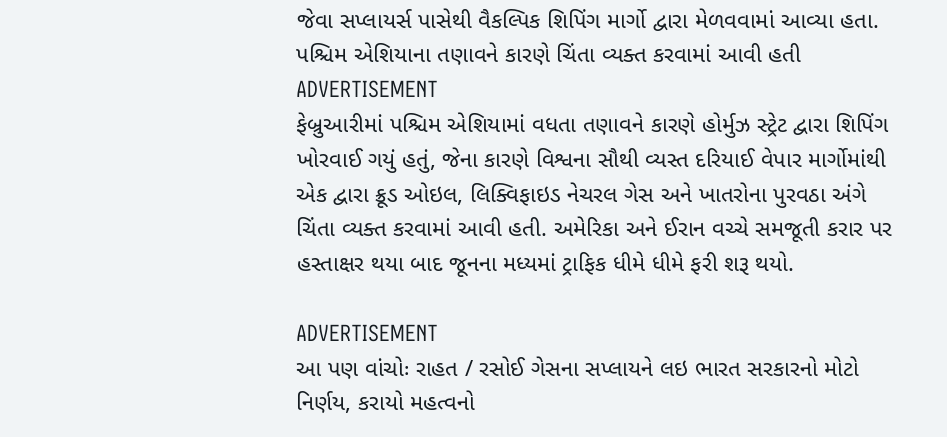જેવા સપ્લાયર્સ પાસેથી વૈકલ્પિક શિપિંગ માર્ગો દ્વારા મેળવવામાં આવ્યા હતા.
પશ્ચિમ એશિયાના તણાવને કારણે ચિંતા વ્યક્ત કરવામાં આવી હતી
ADVERTISEMENT
ફેબ્રુઆરીમાં પશ્ચિમ એશિયામાં વધતા તણાવને કારણે હોર્મુઝ સ્ટ્રેટ દ્વારા શિપિંગ ખોરવાઈ ગયું હતું, જેના કારણે વિશ્વના સૌથી વ્યસ્ત દરિયાઈ વેપાર માર્ગોમાંથી એક દ્વારા ક્રૂડ ઓઇલ, લિક્વિફાઇડ નેચરલ ગેસ અને ખાતરોના પુરવઠા અંગે ચિંતા વ્યક્ત કરવામાં આવી હતી. અમેરિકા અને ઈરાન વચ્ચે સમજૂતી કરાર પર હસ્તાક્ષર થયા બાદ જૂનના મધ્યમાં ટ્રાફિક ધીમે ધીમે ફરી શરૂ થયો.

ADVERTISEMENT
આ પણ વાંચોઃ રાહત / રસોઈ ગેસના સપ્લાયને લઇ ભારત સરકારનો મોટો નિર્ણય, કરાયો મહત્વનો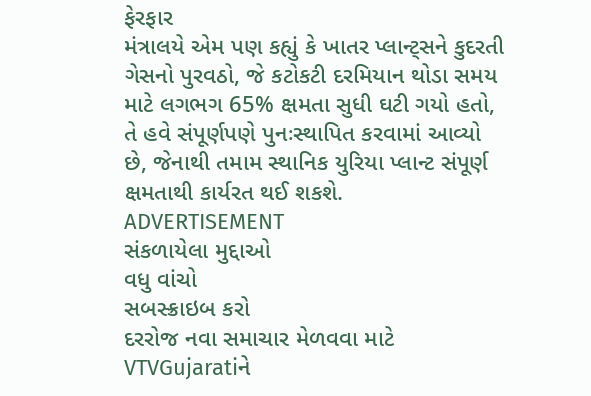ફેરફાર
મંત્રાલયે એમ પણ કહ્યું કે ખાતર પ્લાન્ટ્સને કુદરતી ગેસનો પુરવઠો, જે કટોકટી દરમિયાન થોડા સમય માટે લગભગ 65% ક્ષમતા સુધી ઘટી ગયો હતો, તે હવે સંપૂર્ણપણે પુનઃસ્થાપિત કરવામાં આવ્યો છે, જેનાથી તમામ સ્થાનિક યુરિયા પ્લાન્ટ સંપૂર્ણ ક્ષમતાથી કાર્યરત થઈ શકશે.
ADVERTISEMENT
સંકળાયેલા મુદ્દાઓ
વધુ વાંચો
સબસ્ક્રાઇબ કરો
દરરોજ નવા સમાચાર મેળવવા માટે VTVGujaratiને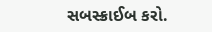સબસ્ક્રાઈબ કરો.